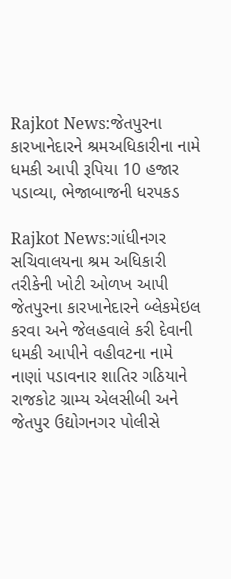Rajkot News:જેતપુરના કારખાનેદારને શ્રમઅધિકારીના નામે ધમકી આપી રૂપિયા 10 હજાર પડાવ્યા, ભેજાબાજની ધરપકડ

Rajkot News:ગાંધીનગર સચિવાલયના શ્રમ અધિકારી તરીકેની ખોટી ઓળખ આપી જેતપુરના કારખાનેદારને બ્લેકમેઇલ કરવા અને જેલહવાલે કરી દેવાની ધમકી આપીને વહીવટના નામે નાણાં પડાવનાર શાતિર ગઠિયાને રાજકોટ ગ્રામ્ય એલસીબી અને જેતપુર ઉદ્યોગનગર પોલીસે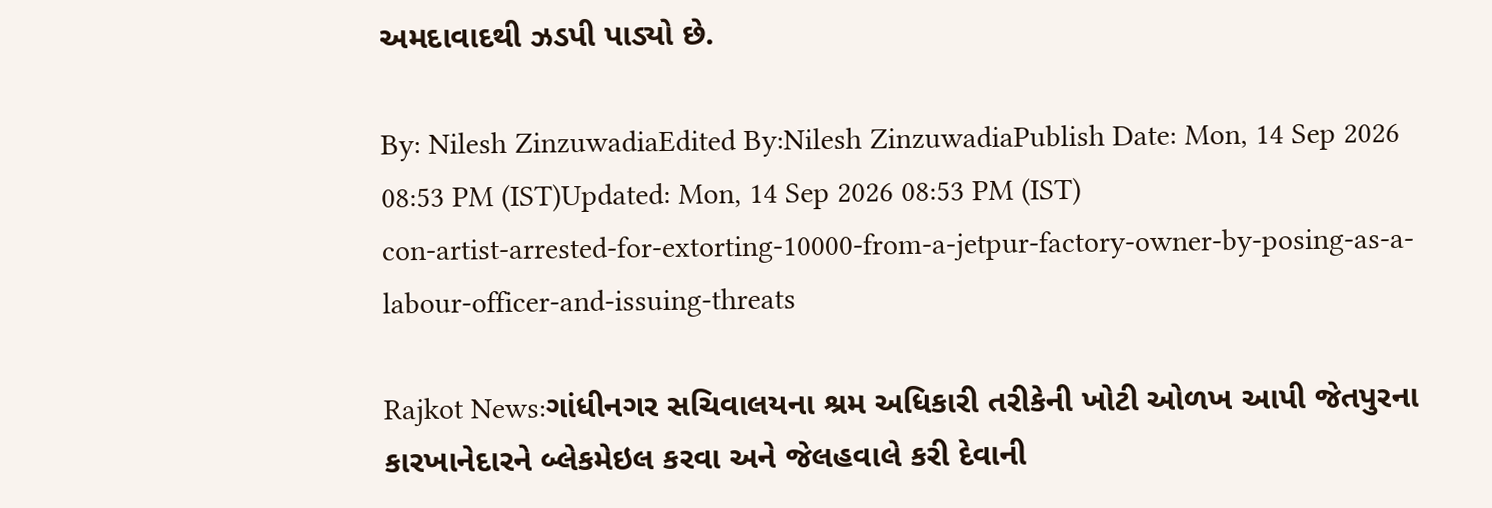અમદાવાદથી ઝડપી પાડ્યો છે.

By: Nilesh ZinzuwadiaEdited By:Nilesh ZinzuwadiaPublish Date: Mon, 14 Sep 2026 08:53 PM (IST)Updated: Mon, 14 Sep 2026 08:53 PM (IST)
con-artist-arrested-for-extorting-10000-from-a-jetpur-factory-owner-by-posing-as-a-labour-officer-and-issuing-threats

Rajkot News:ગાંધીનગર સચિવાલયના શ્રમ અધિકારી તરીકેની ખોટી ઓળખ આપી જેતપુરના કારખાનેદારને બ્લેકમેઇલ કરવા અને જેલહવાલે કરી દેવાની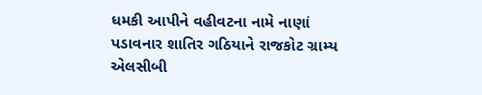ધમકી આપીને વહીવટના નામે નાણાં પડાવનાર શાતિર ગઠિયાને રાજકોટ ગ્રામ્ય એલસીબી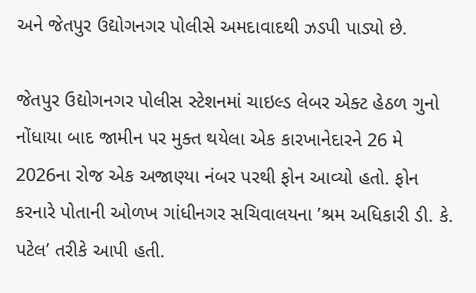અને જેતપુર ઉદ્યોગનગર પોલીસે અમદાવાદથી ઝડપી પાડ્યો છે.

જેતપુર ઉદ્યોગનગર પોલીસ સ્ટેશનમાં ચાઇલ્ડ લેબર એક્ટ હેઠળ ગુનો નોંધાયા બાદ જામીન પર મુક્ત થયેલા એક કારખાનેદારને 26 મે 2026ના રોજ એક અજાણ્યા નંબર પરથી ફોન આવ્યો હતો. ફોન કરનારે પોતાની ઓળખ ગાંધીનગર સચિવાલયના ’શ્રમ અધિકારી ડી. કે. પટેલ’ તરીકે આપી હતી.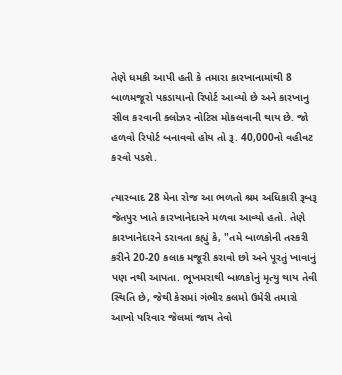તેણે ધમકી આપી હતી કે તમારા કારખાનામાંથી 8 બાળમજૂરો પકડાયાનો રિપોર્ટ આવ્યો છે અને કારખાનુ સીલ કરવાની ક્લોઝર નોટિસ મોકલવાની થાય છે. જો હળવો રિપોર્ટ બનાવવો હોય તો રૂ. 40,000નો વહીવટ કરવો પડશે.

ત્યારબાદ 28 મેના રોજ આ ભળતો શ્રમ અધિકારી રૂબરૂ જેતપુર ખાતે કારખાનેદારને મળવા આવ્યો હતો. તેણે કારખાનેદારને ડરાવતા કહ્યું કે, "તમે બાળકોની તસ્કરી કરીને 20-20 કલાક મજૂરી કરાવો છો અને પૂરતું ખાવાનું પણ નથી આપતા. ભૂખમરાથી બાળકોનું મૃત્યુ થાય તેવી સ્થિતિ છે, જેથી કેસમાં ગંભીર કલમો ઉમેરી તમારો આખો પરિવાર જેલમાં જાય તેવો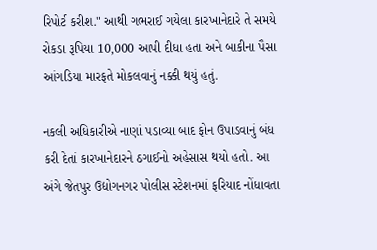રિપોર્ટ કરીશ." આથી ગભરાઈ ગયેલા કારખાનેદારે તે સમયે રોકડા રૂપિયા 10,000 આપી દીધા હતા અને બાકીના પૈસા આંગડિયા મારફતે મોકલવાનું નક્કી થયું હતું.

નકલી અધિકારીએ નાણાં પડાવ્યા બાદ ફોન ઉપાડવાનું બંધ કરી દેતાં કારખાનેદારને ઠગાઈનો અહેસાસ થયો હતો. આ અંગે જેતપુર ઉદ્યોગનગર પોલીસ સ્ટેશનમાં ફરિયાદ નોંધાવતા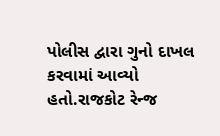પોલીસ દ્વારા ગુનો દાખલ કરવામાં આવ્યો હતો.રાજકોટ રેન્જ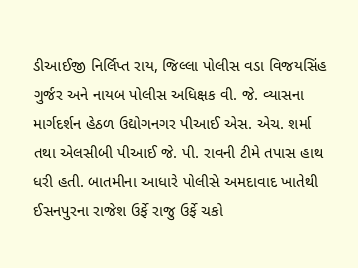ડીઆઈજી નિર્લિપ્ત રાય, જિલ્લા પોલીસ વડા વિજયસિંહ ગુર્જર અને નાયબ પોલીસ અધિક્ષક વી. જે. વ્યાસના માર્ગદર્શન હેઠળ ઉદ્યોગનગર પીઆઈ એસ. એચ. શર્મા તથા એલસીબી પીઆઈ જે. પી. રાવની ટીમે તપાસ હાથ ધરી હતી. બાતમીના આધારે પોલીસે અમદાવાદ ખાતેથી ઈસનપુરના રાજેશ ઉર્ફે રાજુ ઉર્ફે ચકો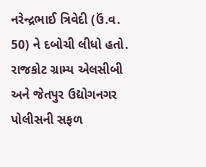નરેન્દ્રભાઈ ત્રિવેદી (ઉં.વ. 50) ને દબોચી લીધો હતો. રાજકોટ ગ્રામ્ય એલસીબી અને જેતપુર ઉદ્યોગનગર પોલીસની સફળ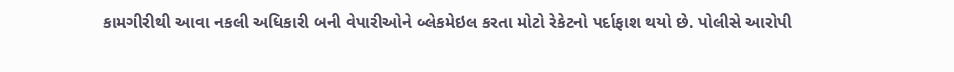કામગીરીથી આવા નકલી અધિકારી બની વેપારીઓને બ્લેકમેઇલ કરતા મોટો રેકેટનો પર્દાફાશ થયો છે. પોલીસે આરોપી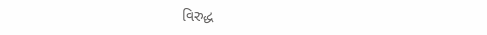વિરુદ્ધ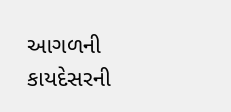આગળની કાયદેસરની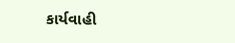કાર્યવાહી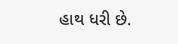હાથ ધરી છે.